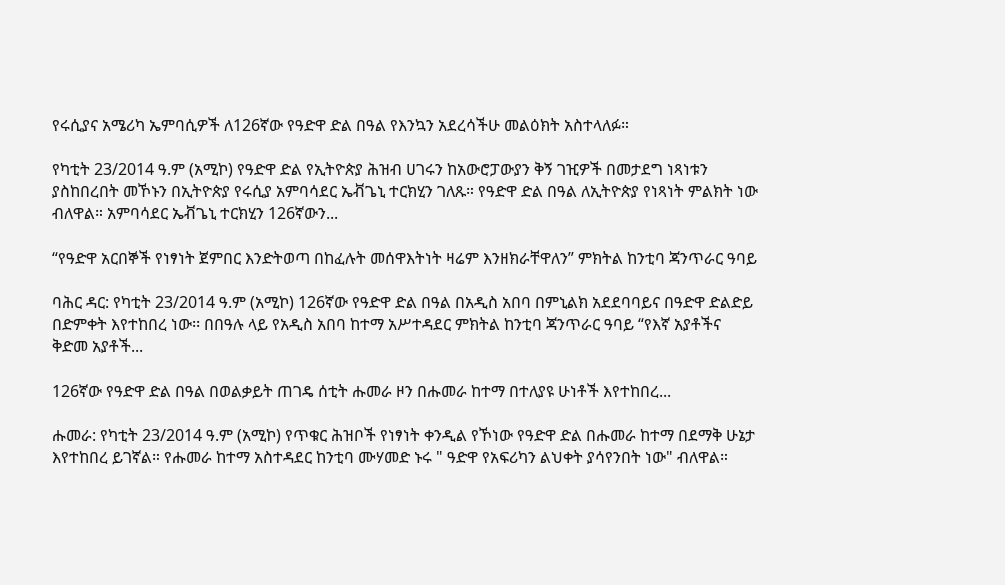የሩሲያና አሜሪካ ኤምባሲዎች ለ126ኛው የዓድዋ ድል በዓል የእንኳን አደረሳችሁ መልዕክት አስተላለፉ።

የካቲት 23/2014 ዓ.ም (አሚኮ) የዓድዋ ድል የኢትዮጵያ ሕዝብ ሀገሩን ከአውሮፓውያን ቅኝ ገዢዎች በመታደግ ነጻነቱን ያስከበረበት መኾኑን በኢትዮጵያ የሩሲያ አምባሳደር ኤቭጌኒ ተርክሂን ገለጹ። የዓድዋ ድል በዓል ለኢትዮጵያ የነጻነት ምልክት ነው ብለዋል። አምባሳደር ኤቭጌኒ ተርክሂን 126ኛውን...

“የዓድዋ አርበኞች የነፃነት ጀምበር እንድትወጣ በከፈሉት መሰዋእትነት ዛሬም እንዘክራቸዋለን” ምክትል ከንቲባ ጃንጥራር ዓባይ

ባሕር ዳር: የካቲት 23/2014 ዓ.ም (አሚኮ) 126ኛው የዓድዋ ድል በዓል በአዲስ አበባ በምኒልክ አደደባባይና በዓድዋ ድልድይ በድምቀት እየተከበረ ነው፡፡ በበዓሉ ላይ የአዲስ አበባ ከተማ አሥተዳደር ምክትል ከንቲባ ጃንጥራር ዓባይ “የእኛ አያቶችና ቅድመ አያቶች...

126ኛው የዓድዋ ድል በዓል በወልቃይት ጠገዴ ሰቲት ሑመራ ዞን በሑመራ ከተማ በተለያዩ ሁነቶች እየተከበረ...

ሑመራ: የካቲት 23/2014 ዓ.ም (አሚኮ) የጥቁር ሕዝቦች የነፃነት ቀንዲል የኾነው የዓድዋ ድል በሑመራ ከተማ በደማቅ ሁኔታ እየተከበረ ይገኛል። የሑመራ ከተማ አስተዳደር ከንቲባ ሙሃመድ ኑሩ " ዓድዋ የአፍሪካን ልህቀት ያሳየንበት ነው" ብለዋል።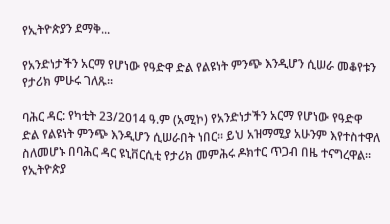የኢትዮጵያን ደማቅ...

የአንድነታችን አርማ የሆነው የዓድዋ ድል የልዩነት ምንጭ እንዲሆን ሲሠራ መቆየቱን የታሪክ ምሁሩ ገለጹ፡፡

ባሕር ዳር: የካቲት 23/2014 ዓ.ም (አሚኮ) የአንድነታችን አርማ የሆነው የዓድዋ ድል የልዩነት ምንጭ እንዲሆን ሲሠራበት ነበር፡፡ ይህ አዝማሚያ አሁንም እየተስተዋለ ስለመሆኑ በባሕር ዳር ዩኒቨርሲቲ የታሪክ መምሕሩ ዶክተር ጥጋብ በዜ ተናግረዋል፡፡ የኢትዮጵያ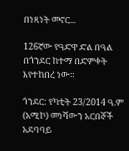በነጻነት መኖር...

126ኛው የዓድዋ ድል በዓል በጎንደር ከተማ በድምቀት እየተከበረ ነው።

ጎንደር: የካቲት 23/2014 ዓ.ም (አሚኮ) መነሻውን አርበኞች አደባባይ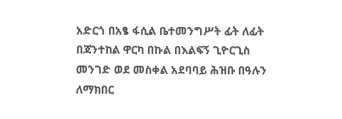አድርጎ በአፄ ፋሲል ቤተመንግሥት ፊት ለፊት በጃንተከል ዋርካ በኩል በእልፍኝ ጊዮርጊስ መንገድ ወደ መስቀል አደባባይ ሕዝቡ በዓሉን ለማክበር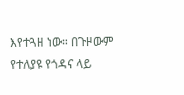እየተጓዘ ነው። በጉዞውም የተለያዩ የጎዳና ላይ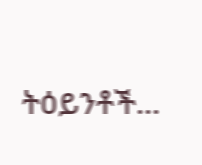ትዕይንቶች...